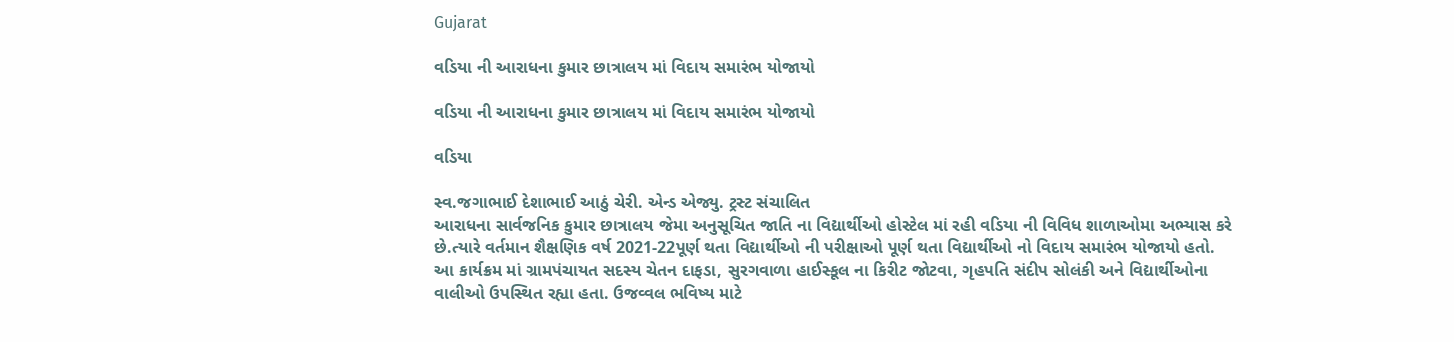Gujarat

વડિયા ની આરાધના કુમાર છાત્રાલય માં વિદાય સમારંભ યોજાયો

વડિયા ની આરાધના કુમાર છાત્રાલય માં વિદાય સમારંભ યોજાયો

વડિયા

સ્વ.જગાભાઈ દેશાભાઈ આઠું ચેરી. એન્ડ એજ્યુ. ટ્રસ્ટ સંચાલિત
આરાધના સાર્વજનિક કુમાર છાત્રાલય જેમા અનુસૂચિત જાતિ ના વિદ્યાર્થીઓ હોસ્ટેલ માં રહી વડિયા ની વિવિધ શાળાઓમા અભ્યાસ કરે છે.ત્યારે વર્તમાન શૈક્ષણિક વર્ષ 2021-22પૂર્ણ થતા વિદ્યાર્થીઓ ની પરીક્ષાઓ પૂર્ણ થતા વિદ્યાર્થીઓ નો વિદાય સમારંભ યોજાયો હતો. આ કાર્યક્રમ માં ગ્રામપંચાયત સદસ્ય ચેતન દાફડા, સુરગવાળા હાઈસ્કૂલ ના કિરીટ જોટવા, ગૃહપતિ સંદીપ સોલંકી અને વિદ્યાર્થીઓના વાલીઓ ઉપસ્થિત રહ્યા હતા. ઉજવ્વલ ભવિષ્ય માટે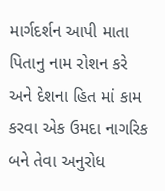માર્ગદર્શન આપી માતા પિતાનુ નામ રોશન કરે અને દેશના હિત માં કામ કરવા એક ઉમદા નાગરિક બને તેવા અનુરોધ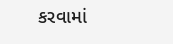કરવામાં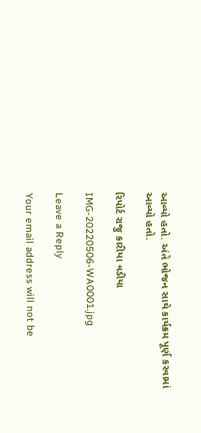આવ્યો હતો. અંતે ભોજન સાથે કાર્યક્રમ પૂર્ણ કરવામાં આવ્યો હતો.

રિપોર્ટ રાજુ કારીયા વડીયા

IMG-20220506-WA0001.jpg

Leave a Reply

Your email address will not be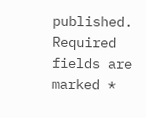published. Required fields are marked *